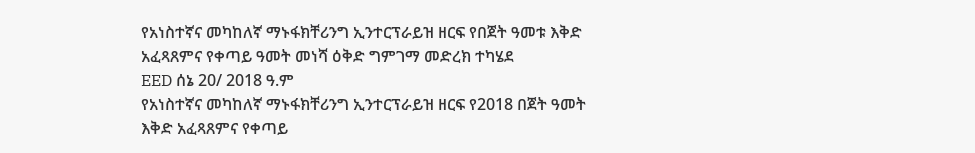የአነስተኛና መካከለኛ ማኑፋክቸሪንግ ኢንተርፕራይዝ ዘርፍ የበጀት ዓመቱ እቅድ አፈጻጸምና የቀጣይ ዓመት መነሻ ዕቅድ ግምገማ መድረክ ተካሄደ
EED ሰኔ 20/ 2018 ዓ.ም
የአነስተኛና መካከለኛ ማኑፋክቸሪንግ ኢንተርፕራይዝ ዘርፍ የ2018 በጀት ዓመት እቅድ አፈጻጸምና የቀጣይ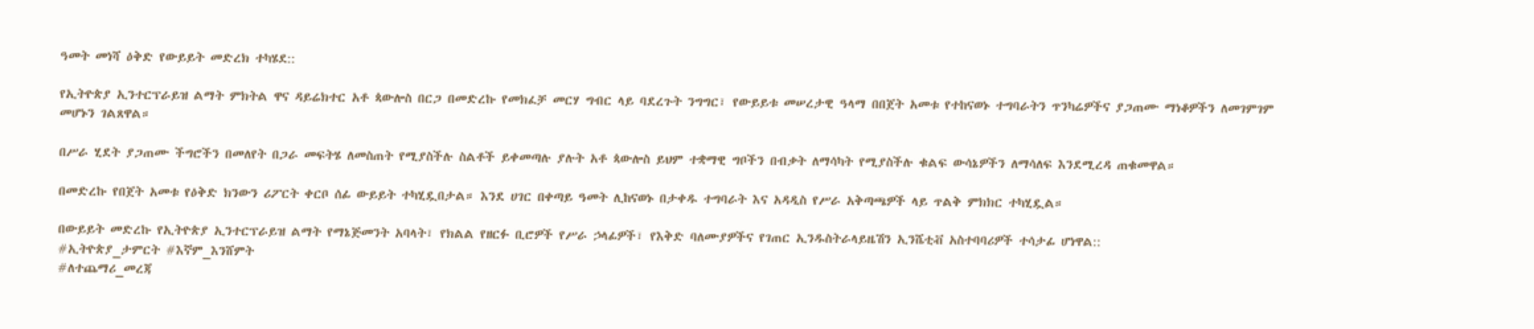ዓመት መነሻ ዕቅድ የውይይት መድረክ ተካሄደ::

የኢትዮጵያ ኢንተርፕራይዝ ልማት ምክትል ዋና ዳይሬክተር አቶ ጳውሎስ በርጋ በመድረኩ የመክፈቻ መርሃ ግብር ላይ ባደረጉት ንግግር፣ የውይይቱ መሠረታዊ ዓላማ በበጀት አመቱ የተከናወኑ ተግባራትን ጥንካሬዎችና ያጋጠሙ ማነቆዎችን ለመገምገም መሆኑን ገልጸዋል።

በሥራ ሂደት ያጋጠሙ ችግሮችን በመለየት በጋራ መፍትሄ ለመስጠት የሚያስችሉ ስልቶች ይቀመጣሉ ያሉት አቶ ጳውሎስ ይህም ተቋማዊ ግቦችን በብቃት ለማሳካት የሚያስችሉ ቁልፍ ውሳኔዎችን ለማሳለፍ እንደሚረዳ ጠቁመዋል።

በመድረኩ የበጀት አመቱ የዕቅድ ክንውን ሪፖርት ቀርቦ ሰፊ ውይይት ተካሂዷበታል። እንደ ሀገር በቀጣይ ዓመት ሊከናወኑ በታቀዱ ተግባራት እና አዳዲስ የሥራ አቅጣጫዎች ላይ ጥልቅ ምክክር ተካሂዷል።

በውይይት መድረኩ የኢትዮጵያ ኢንተርፕራይዝ ልማት የማኔጅመንት አባላት፣ የክልል የዘርፉ ቢሮዎች የሥራ ኃላፊዎች፣ የእቅድ ባለሙያዎችና የገጠር ኢንዱስትራላይዜሽን ኢንሼቲቭ አስተባባሪዎች ተሳታፊ ሆነዋል::
#ኢትዮጵያ_ታምርት #እኛም_እንሸምት
#ለተጨማሪ_መረጃ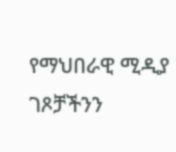የማህበራዊ ሚዲያ ገጾቻችንን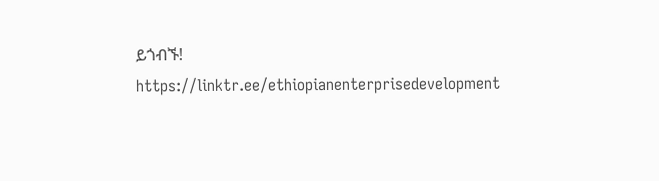ይጎብኙ!
https://linktr.ee/ethiopianenterprisedevelopment